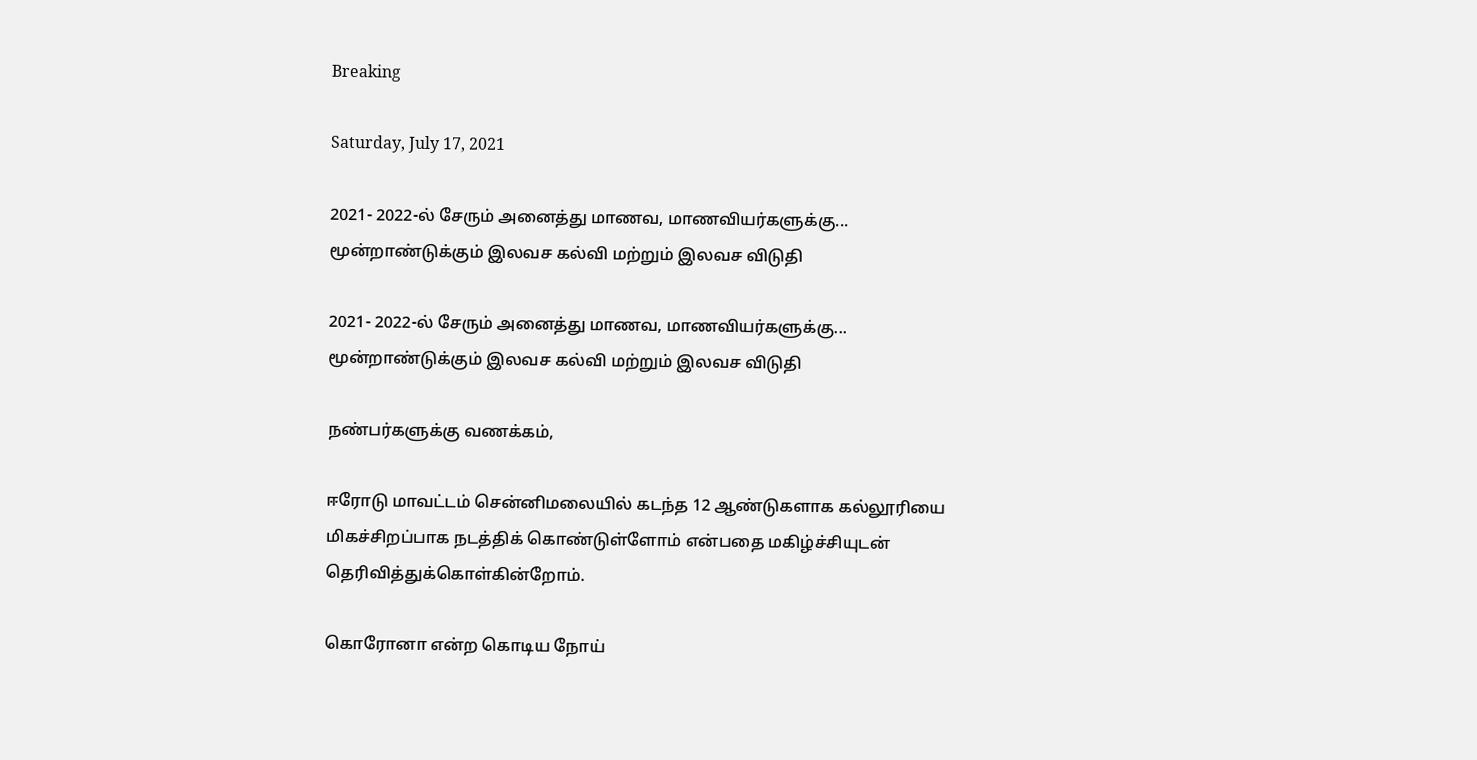Breaking

Saturday, July 17, 2021

2021- 2022-ல் சேரும் அனைத்து மாணவ, மாணவியர்களுக்கு... மூன்றாண்டுக்கும் இலவச கல்வி மற்றும் இலவச விடுதி

2021- 2022-ல் சேரும் அனைத்து மாணவ, மாணவியர்களுக்கு... மூன்றாண்டுக்கும் இலவச கல்வி மற்றும் இலவச விடுதி

நண்பர்களுக்கு வணக்கம்,

ஈரோடு மாவட்டம் சென்னிமலையில் கடந்த 12 ஆண்டுகளாக கல்லூரியை மிகச்சிறப்பாக நடத்திக் கொண்டுள்ளோம் என்பதை மகிழ்ச்சியுடன் தெரிவித்துக்கொள்கின்றோம்.

கொரோனா என்ற கொடிய நோய்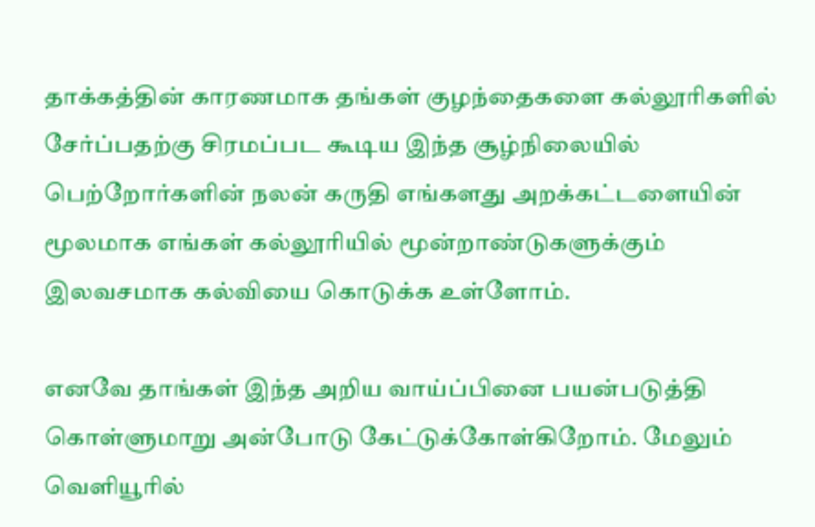தாக்கத்தின் காரணமாக தங்கள் குழந்தைகளை கல்லூரிகளில் சேர்ப்பதற்கு சிரமப்பட கூடிய இந்த சூழ்நிலையில் பெற்றோர்களின் நலன் கருதி எங்களது அறக்கட்டளையின் மூலமாக எங்கள் கல்லூரியில் மூன்றாண்டுகளுக்கும் இலவசமாக கல்வியை கொடுக்க உள்ளோம்.

எனவே தாங்கள் இந்த அறிய வாய்ப்பினை பயன்படுத்தி கொள்ளுமாறு அன்போடு கேட்டுக்கோள்கிறோம். மேலும் வெளியூரில்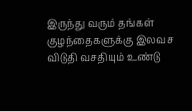இருந்து வரும் தங்கள் குழந்தைகளுக்கு இலவச விடுதி வசதியும் உண்டு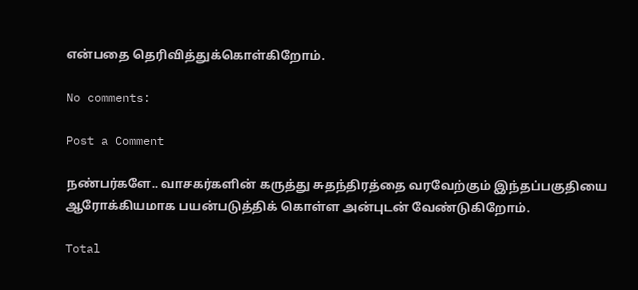என்பதை தெரிவித்துக்கொள்கிறோம்.

No comments:

Post a Comment

நண்பர்களே.. வாசகர்களின் கருத்து சுதந்திரத்தை வரவேற்கும் இந்தப்பகுதியை ஆரோக்கியமாக பயன்படுத்திக் கொள்ள அன்புடன் வேண்டுகிறோம்.

Total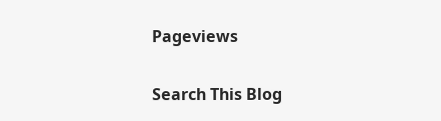Pageviews

Search This Blog